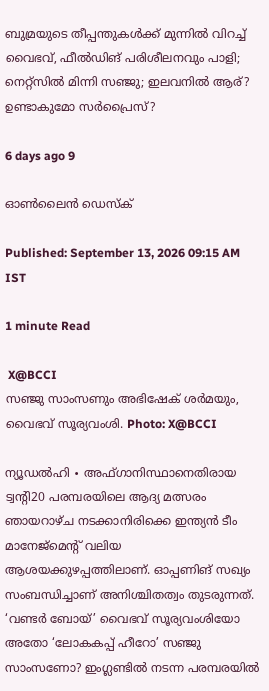ബുമ്രയുടെ തീപ്പന്തുകൾക്ക് മുന്നിൽ വിറച്ച് വൈഭവ്, ഫീൽഡിങ് പരിശീലനവും പാളി; നെറ്റ്‌സിൽ മിന്നി സഞ്ജു; ഇലവനിൽ ആര്? ഉണ്ടാകുമോ സർപ്രൈസ്?

6 days ago 9

ഓൺലൈൻ ഡെസ്‌ക്

Published: September 13, 2026 09:15 AM IST

1 minute Read

 X@BCCI
സഞ്ജു സാംസണും അഭിഷേക് ശർമയും, വൈഭവ് സൂര്യവംശി. Photo: X@BCCI

ന്യൂഡൽഹി ∙ അഫ്ഗാനിസ്ഥാനെതിരായ ട്വന്റി20 പരമ്പരയിലെ ആദ്യ മത്സരം ഞായറാഴ്ച നടക്കാനിരിക്കെ ഇന്ത്യൻ ടീം മാനേജ്മെന്റ് വലിയ ആശയക്കുഴപ്പത്തിലാണ്. ഓപ്പണിങ് സഖ്യം സംബന്ധിച്ചാണ് അനിശ്ചിതത്വം തുടരുന്നത്. ‘വണ്ടർ ബോയ്’ വൈഭവ് സൂര്യവംശിയോ അതോ ‘ലോകകപ്പ് ഹീറോ’ സഞ്ജു സാംസണോ? ഇംഗ്ലണ്ടിൽ നടന്ന പരമ്പരയിൽ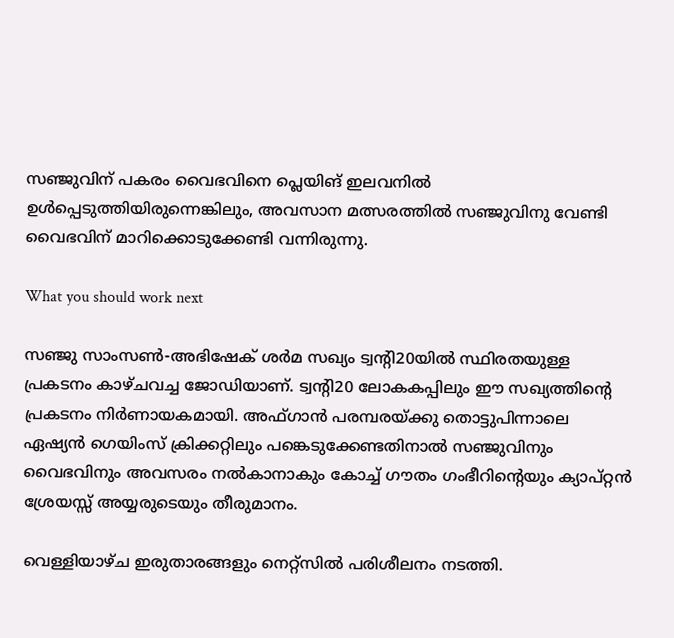സഞ്ജുവിന് പകരം വൈഭവിനെ പ്ലെയിങ് ഇലവനിൽ ഉൾപ്പെടുത്തിയിരുന്നെങ്കിലും, അവസാന മത്സരത്തിൽ സഞ്ജുവിനു വേണ്ടി വൈഭവിന് മാറിക്കൊടുക്കേണ്ടി വന്നിരുന്നു.

What you should work next

സഞ്ജു സാംസൺ-അഭിഷേക് ശർമ സഖ്യം ട്വന്റി20യിൽ സ്ഥിരതയുള്ള പ്രകടനം കാഴ്ചവച്ച ജോഡിയാണ്. ട്വന്റി20 ലോകകപ്പിലും ഈ സഖ്യത്തിന്റെ പ്രകടനം നിർണായകമായി. അഫ്ഗാൻ പരമ്പരയ്ക്കു തൊട്ടുപിന്നാലെ ഏഷ്യൻ ഗെയിംസ് ക്രിക്കറ്റിലും പങ്കെടുക്കേണ്ടതിനാൽ സഞ്ജുവിനും വൈഭവിനും അവസരം നൽകാനാകും കോച്ച് ഗൗതം ഗംഭീറിന്റെയും ക്യാപ്റ്റൻ ശ്രേയസ്സ് അയ്യരുടെയും തീരുമാനം.

വെള്ളിയാഴ്ച ഇരുതാരങ്ങളും നെറ്റ്സിൽ പരിശീലനം നടത്തി.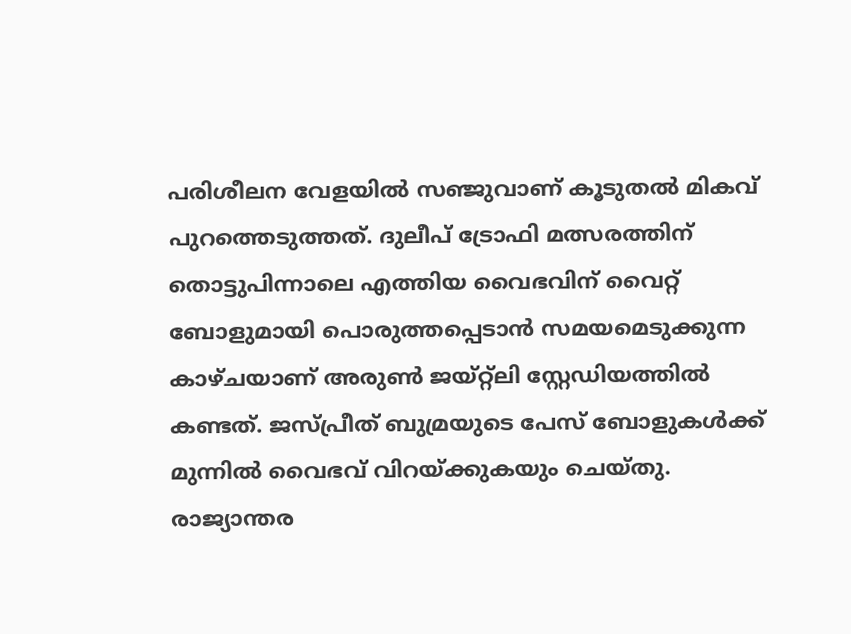പരിശീലന വേളയിൽ സഞ്ജുവാണ് കൂടുതൽ മികവ് പുറത്തെടുത്തത്. ദുലീപ് ട്രോഫി മത്സരത്തിന് തൊട്ടുപിന്നാലെ എത്തിയ വൈഭവിന് വൈറ്റ് ബോളുമായി പൊരുത്തപ്പെടാൻ സമയമെടുക്കുന്ന കാഴ്ചയാണ് അരുൺ ജയ്റ്റ്‌ലി സ്റ്റേഡിയത്തിൽ കണ്ടത്. ജസ്പ്രീത് ബുമ്രയുടെ പേസ് ബോളുകൾക്ക് മുന്നിൽ വൈഭവ് വിറയ്ക്കുകയും ചെയ്തു. രാജ്യാന്തര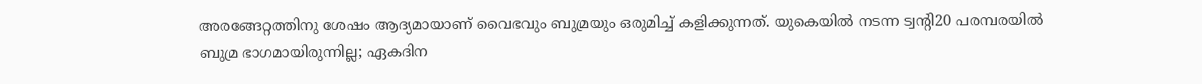അരങ്ങേറ്റത്തിനു ശേഷം ആദ്യമായാണ് വൈഭവും ബുമ്രയും ഒരുമിച്ച് കളിക്കുന്നത്. യുകെയിൽ നടന്ന ട്വന്റി20 പരമ്പരയിൽ ബുമ്ര ഭാഗമായിരുന്നില്ല; ഏകദിന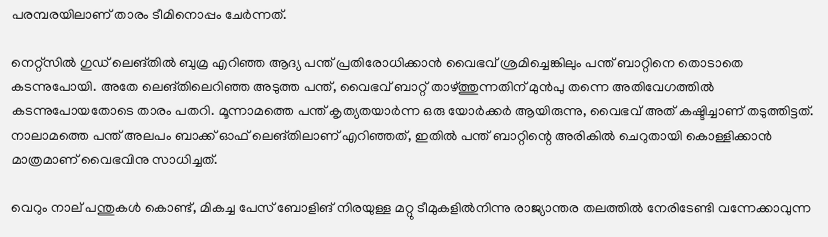പരമ്പരയിലാണ് താരം ടീമിനൊപ്പം ചേർന്നത്.

നെറ്റ്സിൽ ഗുഡ് ലെങ്തിൽ ബുമ്ര എറിഞ്ഞ ആദ്യ പന്ത് പ്രതിരോധിക്കാൻ വൈഭവ് ശ്രമിച്ചെങ്കിലും പന്ത് ബാറ്റിനെ തൊടാതെ കടന്നുപോയി. അതേ ലെങ്തിലെറിഞ്ഞ അടുത്ത പന്ത്, വൈഭവ് ബാറ്റ് താഴ്ത്തുന്നതിന് മുൻപു തന്നെ അതിവേഗത്തിൽ കടന്നുപോയതോടെ താരം പതറി. മൂന്നാമത്തെ പന്ത് കൃത്യതയാർന്ന ഒരു യോർക്കർ ആയിരുന്നു, വൈഭവ് അത് കഷ്ടിച്ചാണ് തടുത്തിട്ടത്. നാലാമത്തെ പന്ത് അലപം ബാക്ക് ഓഫ് ലെങ്തിലാണ് എറിഞ്ഞത്, ഇതിൽ പന്ത് ബാറ്റിന്റെ അരികിൽ ചെറുതായി കൊള്ളിക്കാൻ മാത്രമാണ് വൈഭവിനു സാധിച്ചത്.

വെറും നാല് പന്തുകൾ കൊണ്ട്, മികച്ച പേസ് ബോളിങ് നിരയുള്ള മറ്റു ടീമുകളിൽനിന്നു രാജ്യാന്തര തലത്തിൽ നേരിടേണ്ടി വന്നേക്കാവുന്ന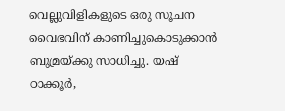വെല്ലുവിളികളുടെ ഒരു സൂചന വൈഭവിന് കാണിച്ചുകൊടുക്കാൻ ബുമ്രയ്ക്കു സാധിച്ചു. യഷ് ഠാക്കൂർ,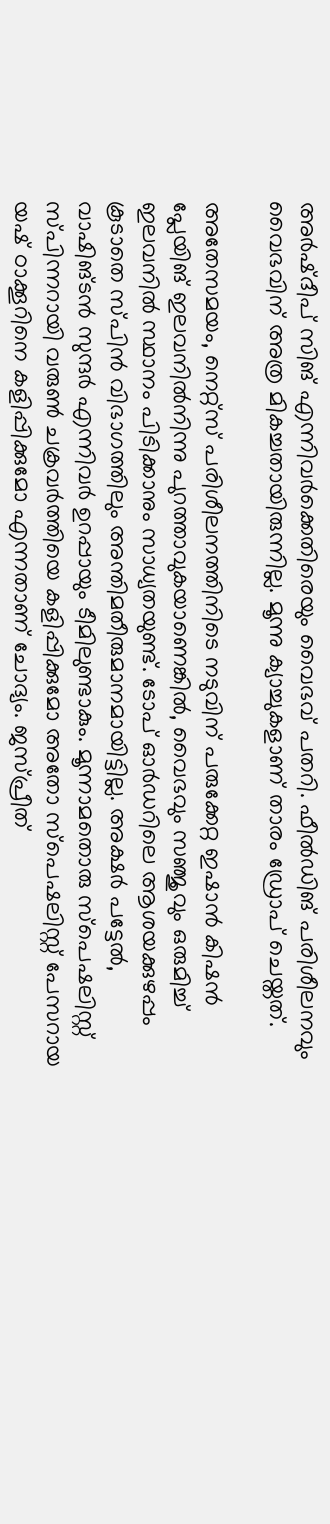അർഷ്ദീപ് സിങ് എന്നിവർക്കെതിരെയും വൈഭവ് പതറി. ഫീൽഡിങ് പരിശീലനവും വൈഭവിന് അത്ര മികച്ചതായിരുന്നില്ല. മൂന്നു ക്യാച്ചുകളാണ് താരം ഡ്രോപ് ചെയ്തത്.

അതേസമയം, നെറ്റ്സ് പരിശീലനത്തിനിടെ നടുവിന് പരുക്കേറ്റ ഇഷാൻ കിഷൻ പ്ലേയിങ് ഇലവനിൽനിന്നു പുറത്താവുകയാണെങ്കിൽ, വൈഭവും സഞ്ജുവും ഒരുമിച്ച് ഇലവനിൽ സ്ഥാനം പിടിക്കാനും സാധ്യതയുണ്ട്. ടോപ് ഓർഡറിലെ ആശയക്കുഴപ്പം കൂടാതെ സ്പിൻ വിഭാഗത്തിലും അന്തിമതീരുമാനമായിട്ടില്ല. അക്ഷർ പട്ടേൽ, വാഷിങ്ടൻ സുന്ദർ എന്നിവർ ഉറപ്പായും ടീമിലുണ്ടാകും. മൂന്നാമതൊരു സ്പെഷലിസ്റ്റ് സ്പിന്നറായി വരുൺ ചക്രവർത്തിയെ കളിപ്പിക്കുമോ അതോ സ്പെഷലിസ്റ്റ് പേസറായ യഷ് ഠാക്കൂറിനെ കളിപ്പിക്കുമോ എന്നതാണ് ചോദ്യം. ജസ്പ്രീത്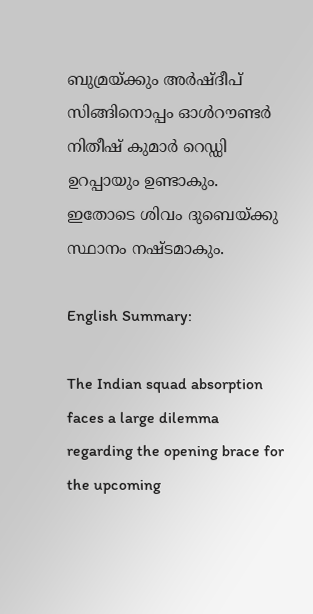ബുമ്രയ്ക്കും അർഷ്ദീപ് സിങ്ങിനൊപ്പം ഓൾറൗണ്ടർ നിതീഷ് കുമാർ റെഡ്ഡി ഉറപ്പായും ഉണ്ടാകും. ഇതോടെ ശിവം ദുബെയ്ക്കു സ്ഥാനം നഷ്ടമാകും.

English Summary:

The Indian squad absorption faces a large dilemma regarding the opening brace for the upcoming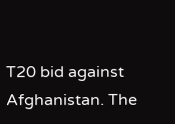T20 bid against Afghanistan. The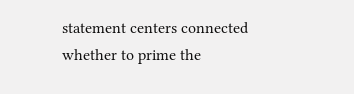statement centers connected whether to prime the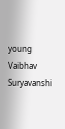young Vaibhav Suryavanshi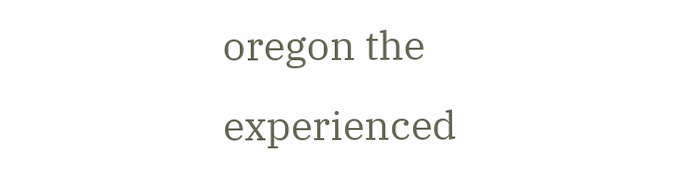oregon the experienced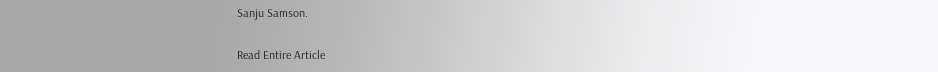Sanju Samson.

Read Entire Article